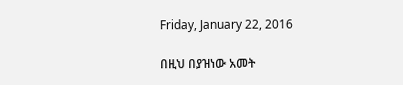Friday, January 22, 2016

በዚህ በያዝነው አመት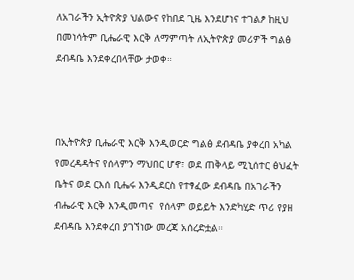ለአገራችን ኢትዮጵያ ህልውና የከበደ ጊዜ እንደሆነና ተገልፆ ከዚህ በመነሳትም ቢሔራዊ እርቅ ለማምጣት ለኢትዮጵያ መሪዎች ግልፅ ደብዳቤ እንደቀረበላቸው ታወቀ።



በኢትዮጵያ ቢሔራዊ እርቅ እንዲወርድ ግልፅ ደብዳቤ ያቀረበ አካል የመረዳዳትና የሰላምን ማህበር ሆኖ፣ ወደ ጠቅላይ ሚኒሰተር ፅህፈት ቤትና ወደ ርእሰ ቢሔሩ እንዲደርስ የተፃፈው ደብዳቤ በአገራችን ብሔራዊ እርቅ እንዲመጣና  የሰላም ወይይት እንድካሂድ ጥሪ የያዘ ደብዳቤ እንደቀረበ ያገኘነው መረጃ አሰረድቷል።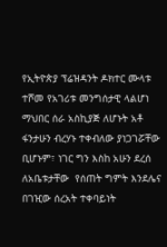የኢትዮጵያ ፕሬዝዳንት ዶክተር ሙላቱ ተሾመ የአገሪቱ መንግሰታዊ ላልሆነ ማህበር ሰራ አስኪያጅ ለሆኑት አቶ ፋንታሁን ብረሃኑ ተቀብለው ያነጋገሯቸው ቢሆኑም፣ ነገር ግን እስከ አሁን ደረሰ ለአቤቱታቸው  የሰጠት ግምት እንደሌና  በገዢው ሰረአት ተቀባይነት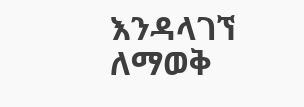እንዳላገኘ ለማወቅ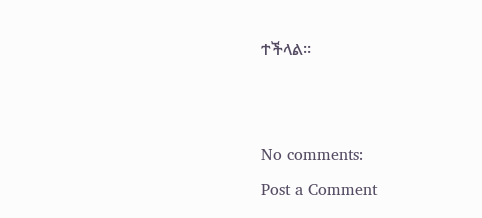ተችላል።





No comments:

Post a Comment